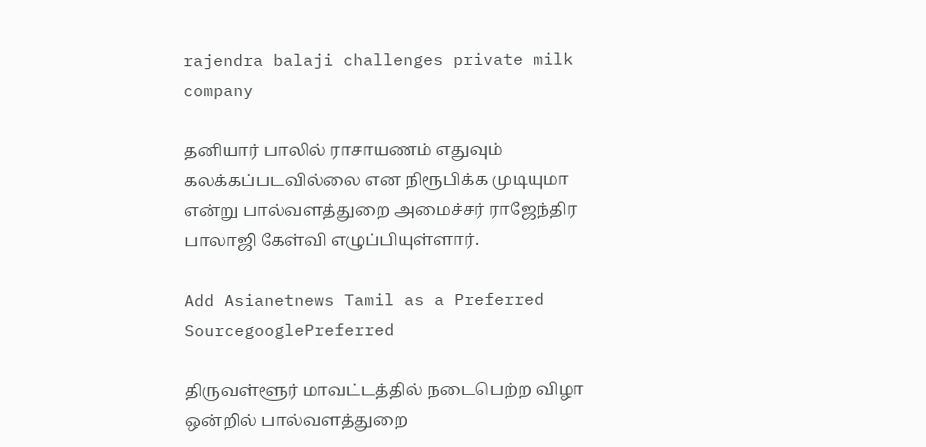rajendra balaji challenges private milk company

தனியார் பாலில் ராசாயணம் எதுவும் கலக்கப்படவில்லை என நிரூபிக்க முடியுமா என்று பால்வளத்துறை அமைச்சர் ராஜேந்திர பாலாஜி கேள்வி எழுப்பியுள்ளார்.

Add Asianetnews Tamil as a Preferred SourcegooglePreferred

திருவள்ளூர் மாவட்டத்தில் நடைபெற்ற விழா ஒன்றில் பால்வளத்துறை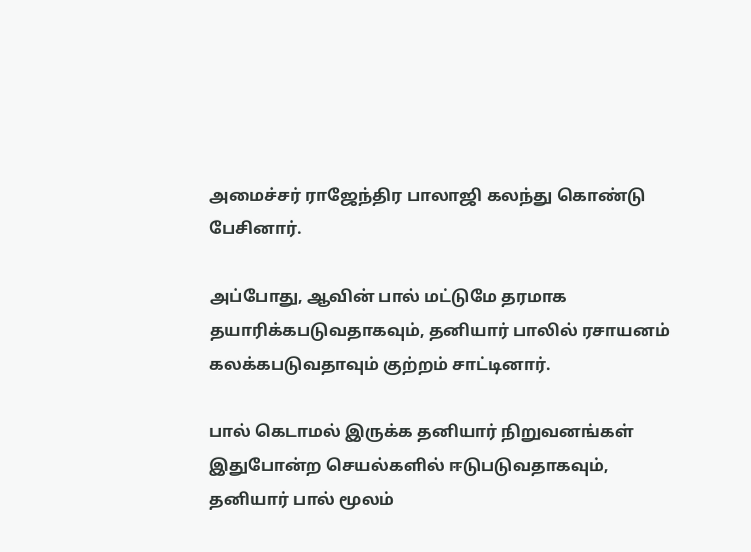அமைச்சர் ராஜேந்திர பாலாஜி கலந்து கொண்டு பேசினார்.

அப்போது, ஆவின் பால் மட்டுமே தரமாக தயாரிக்கபடுவதாகவும், தனியார் பாலில் ரசாயனம் கலக்கபடுவதாவும் குற்றம் சாட்டினார்.

பால் கெடாமல் இருக்க தனியார் நிறுவனங்கள் இதுபோன்ற செயல்களில் ஈடுபடுவதாகவும், தனியார் பால் மூலம்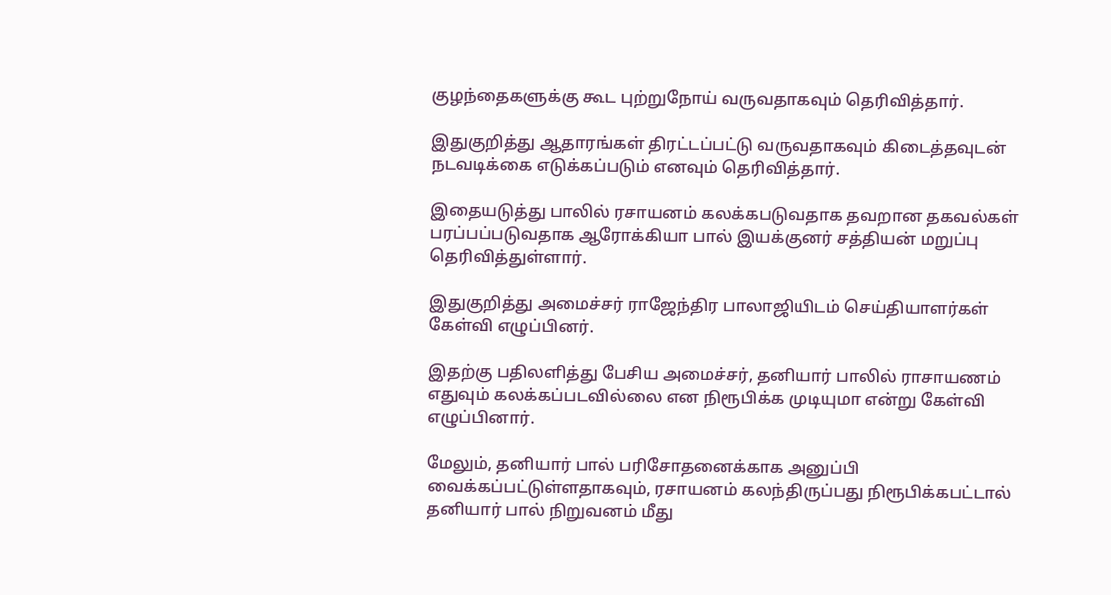குழந்தைகளுக்கு கூட புற்றுநோய் வருவதாகவும் தெரிவித்தார்.

இதுகுறித்து ஆதாரங்கள் திரட்டப்பட்டு வருவதாகவும் கிடைத்தவுடன் நடவடிக்கை எடுக்கப்படும் எனவும் தெரிவித்தார்.

இதையடுத்து பாலில் ரசாயனம் கலக்கபடுவதாக தவறான தகவல்கள் பரப்பப்படுவதாக ஆரோக்கியா பால் இயக்குனர் சத்தியன் மறுப்பு தெரிவித்துள்ளார்.

இதுகுறித்து அமைச்சர் ராஜேந்திர பாலாஜியிடம் செய்தியாளர்கள் கேள்வி எழுப்பினர்.

இதற்கு பதிலளித்து பேசிய அமைச்சர், தனியார் பாலில் ராசாயணம் எதுவும் கலக்கப்படவில்லை என நிரூபிக்க முடியுமா என்று கேள்வி எழுப்பினார்.

மேலும், தனியார் பால் பரிசோதனைக்காக அனுப்பி வைக்கப்பட்டுள்ளதாகவும், ரசாயனம் கலந்திருப்பது நிரூபிக்கபட்டால் தனியார் பால் நிறுவனம் மீது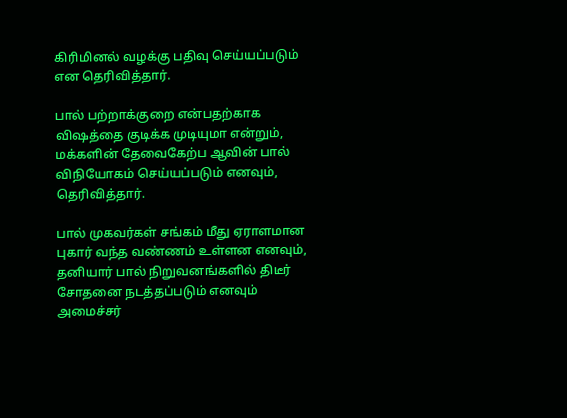கிரிமினல் வழக்கு பதிவு செய்யப்படும் என தெரிவித்தார்.

பால் பற்றாக்குறை என்பதற்காக விஷத்தை குடிக்க முடியுமா என்றும், மக்களின் தேவைகேற்ப ஆவின் பால் விநியோகம் செய்யப்படும் எனவும், தெரிவித்தார்.

பால் முகவர்கள் சங்கம் மீது ஏராளமான புகார் வந்த வண்ணம் உள்ளன எனவும், தனியார் பால் நிறுவனங்களில் திடீர் சோதனை நடத்தப்படும் எனவும் அமைச்சர்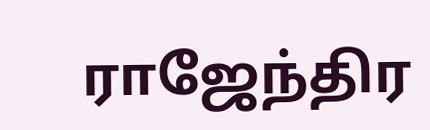ராஜேந்திர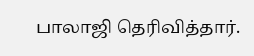பாலாஜி தெரிவித்தார்.